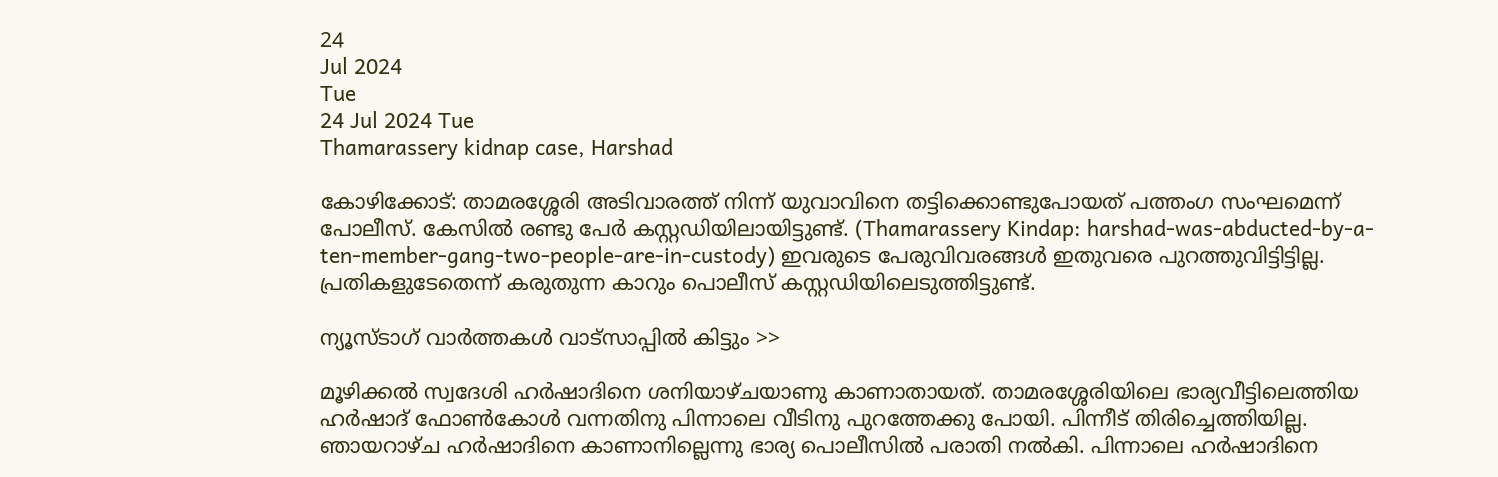24
Jul 2024
Tue
24 Jul 2024 Tue
Thamarassery kidnap case, Harshad

കോഴിക്കോട്: താമരശ്ശേരി അടിവാരത്ത് നിന്ന് യുവാവിനെ തട്ടിക്കൊണ്ടുപോയത് പത്തംഗ സംഘമെന്ന് പോലീസ്. കേസില്‍ രണ്ടു പേര്‍ കസ്റ്റഡിയിലായിട്ടുണ്ട്. (Thamarassery Kindap: harshad-was-abducted-by-a-ten-member-gang-two-people-are-in-custody) ഇവരുടെ പേരുവിവരങ്ങള്‍ ഇതുവരെ പുറത്തുവിട്ടിട്ടില്ല. പ്രതികളുടേതെന്ന് കരുതുന്ന കാറും പൊലീസ് കസ്റ്റഡിയിലെടുത്തിട്ടുണ്ട്.

ന്യൂസ്ടാഗ് വാര്‍ത്തകള്‍ വാട്‌സാപ്പില്‍ കിട്ടും >>

മൂഴിക്കല്‍ സ്വദേശി ഹര്‍ഷാദിനെ ശനിയാഴ്ചയാണു കാണാതായത്. താമരശ്ശേരിയിലെ ഭാര്യവീട്ടിലെത്തിയ ഹര്‍ഷാദ് ഫോണ്‍കോള്‍ വന്നതിനു പിന്നാലെ വീടിനു പുറത്തേക്കു പോയി. പിന്നീട് തിരിച്ചെത്തിയില്ല. ഞായറാഴ്ച ഹര്‍ഷാദിനെ കാണാനില്ലെന്നു ഭാര്യ പൊലീസില്‍ പരാതി നല്‍കി. പിന്നാലെ ഹര്‍ഷാദിനെ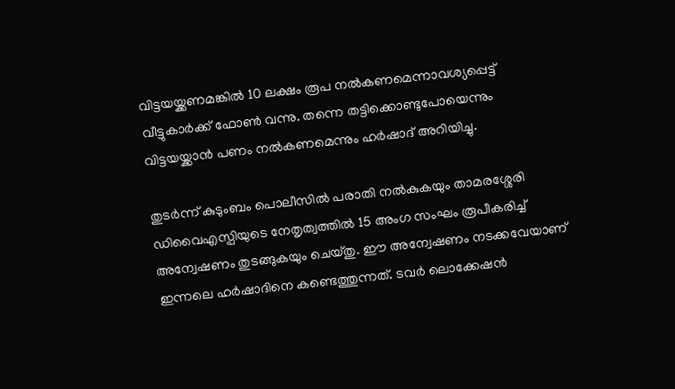വിട്ടയയ്ക്കണമങ്കില്‍ 10 ലക്ഷം രൂപ നല്‍കണമെന്നാവശ്യപ്പെട്ട് വീട്ടുകാര്‍ക്ക് ഫോണ്‍ വന്നു. തന്നെ തട്ടിക്കൊണ്ടുപോയെന്നും വിട്ടയയ്ക്കാന്‍ പണം നല്‍കണമെന്നും ഹര്‍ഷാദ് അറിയിച്ചു.

തുടര്‍ന്ന് കുടുംബം പൊലീസില്‍ പരാതി നല്‍കുകയും താമരശ്ശേരി ഡിവൈഎസ്പിയുടെ നേതൃത്വത്തില്‍ 15 അംഗ സംഘം രൂപീകരിച്ച് അന്വേഷണം തുടങ്ങുകയും ചെയ്തു. ഈ അന്വേഷണം നടക്കവേയാണ് ഇന്നലെ ഹര്‍ഷാദിനെ കണ്ടെത്തുന്നത്. ടവര്‍ ലൊക്കേഷന്‍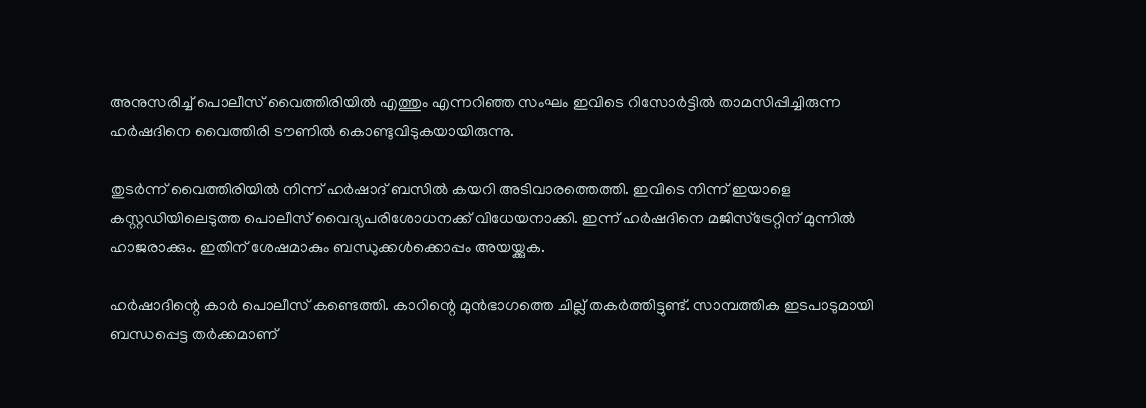അനുസരിച്ച് പൊലീസ് വൈത്തിരിയില്‍ എത്തും എന്നറിഞ്ഞ സംഘം ഇവിടെ റിസോര്‍ട്ടില്‍ താമസിപ്പിച്ചിരുന്ന ഹര്‍ഷദിനെ വൈത്തിരി ടൗണില്‍ കൊണ്ടുവിടുകയായിരുന്നു.

തുടര്‍ന്ന് വൈത്തിരിയില്‍ നിന്ന് ഹര്‍ഷാദ് ബസില്‍ കയറി അടിവാരത്തെത്തി. ഇവിടെ നിന്ന് ഇയാളെ കസ്റ്റഡിയിലെടുത്ത പൊലീസ് വൈദ്യപരിശോധനക്ക് വിധേയനാക്കി. ഇന്ന് ഹര്‍ഷദിനെ മജിസ്ട്രേറ്റിന് മുന്നില്‍ ഹാജരാക്കും. ഇതിന് ശേഷമാകും ബന്ധുക്കള്‍ക്കൊപ്പം അയയ്ക്കുക.

ഹര്‍ഷാദിന്റെ കാര്‍ പൊലീസ് കണ്ടെത്തി. കാറിന്റെ മുന്‍ഭാഗത്തെ ചില്ല് തകര്‍ത്തിട്ടുണ്ട്. സാമ്പത്തിക ഇടപാടുമായി ബന്ധപ്പെട്ട തര്‍ക്കമാണ്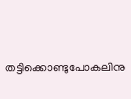തട്ടിക്കൊണ്ടുപോകലിനു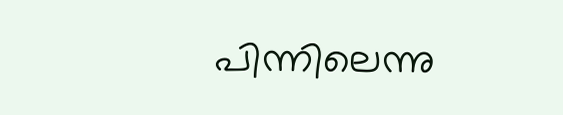പിന്നിലെന്നു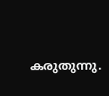കരുതുന്നു.